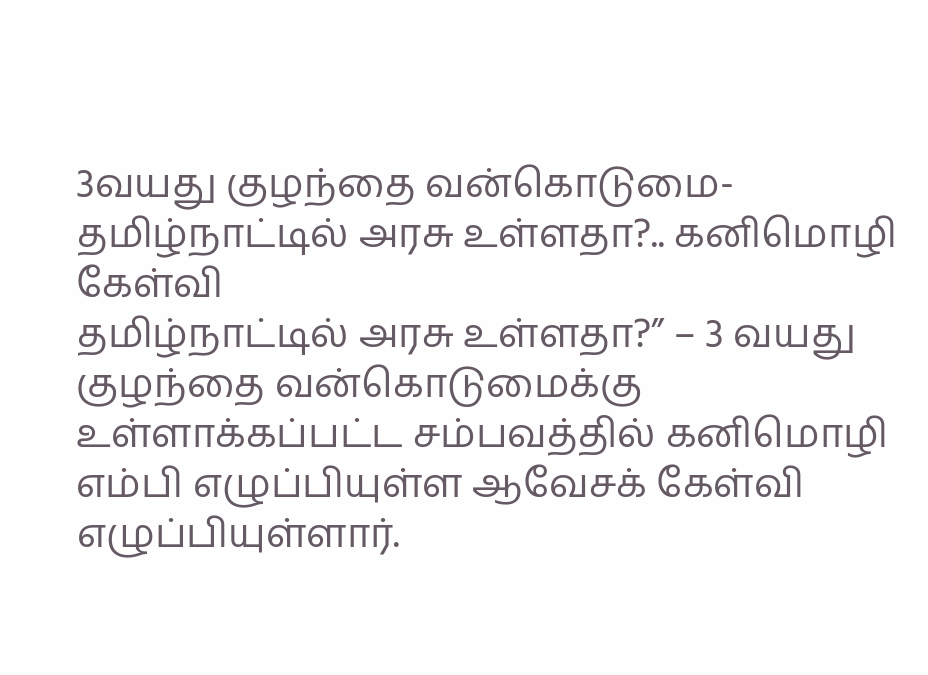3வயது குழந்தை வன்கொடுமை- தமிழ்நாட்டில் அரசு உள்ளதா?.. கனிமொழி கேள்வி
தமிழ்நாட்டில் அரசு உள்ளதா?” – 3 வயது குழந்தை வன்கொடுமைக்கு உள்ளாக்கப்பட்ட சம்பவத்தில் கனிமொழி எம்பி எழுப்பியுள்ள ஆவேசக் கேள்வி எழுப்பியுள்ளார்.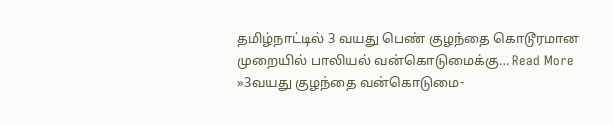தமிழ்நாட்டில் 3 வயது பெண் குழந்தை கொடூரமான முறையில் பாலியல் வன்கொடுமைக்கு… Read More »3வயது குழந்தை வன்கொடுமை-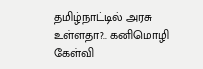தமிழ்நாட்டில் அரசு உள்ளதா?.. கனிமொழி கேள்வி